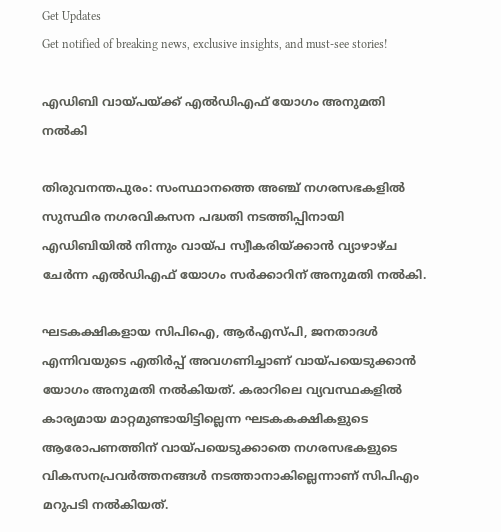Get Updates
Get notified of breaking news, exclusive insights, and must-see stories!

എഡിബി വായ്പയ്ക്ക് എല്‍ഡിഎഫ് യോഗം അനുമതി നല്‍കി

തിരുവനന്തപുരം: സംസ്ഥാനത്തെ അഞ്ച് നഗരസഭകളില്‍ സുസ്ഥിര നഗരവികസന പദ്ധതി നടത്തിപ്പിനായി എഡിബിയില്‍ നിന്നും വായ്പ സ്വീകരിയ്ക്കാന്‍ വ്യാഴാഴ്ച ചേര്‍ന്ന എല്‍ഡിഎഫ് യോഗം സര്‍ക്കാറിന് അനുമതി നല്‍കി.

ഘടകക്ഷികളായ സിപിഐ, ആര്‍എസ്പി, ജനതാദള്‍ എന്നിവയുടെ എതിര്‍പ്പ് അവഗണിച്ചാണ് വായ്പയെടുക്കാന്‍ യോഗം അനുമതി നല്‍കിയത്. കരാറിലെ വ്യവസ്ഥകളില്‍ കാര്യമായ മാറ്റമുണ്ടായിട്ടില്ലെന്ന ഘടകകക്ഷികളുടെ ആരോപണത്തിന് വായ്പയെടുക്കാതെ നഗരസഭകളുടെ വികസനപ്രവര്‍ത്തനങ്ങള്‍ നടത്താനാകില്ലെന്നാണ് സിപിഎം മറുപടി നല്‍കിയത്.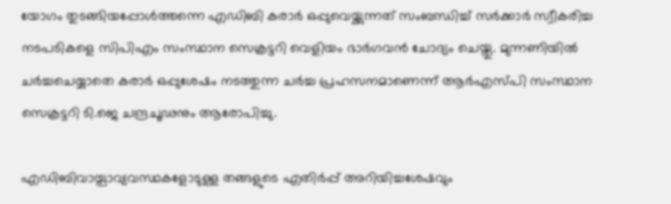യോഗം തുടങ്ങിയപ്പോള്‍ത്തന്നെ എഡിബി കരാര്‍ ഒപ്പുവെയ്ക്കുന്നത് സംബന്ധിച്ച് സര്‍ക്കാര്‍ സ്വീകരിച്ച നടപടികളെ സിപിഎം സംസ്ഥാന സെക്രട്ടറി വെളിയം ഭാര്‍ഗവന്‍ ചോദ്യം ചെയ്തു. മുന്നണിയില്‍ ചര്‍ച്ചചെയ്യാതെ കരാര്‍ ഒപ്പുശേഷം നടത്തുന്ന ചര്‍ച്ച പ്രഹസനമാണെന്ന് ആര്‍എസ്പി സംസ്ഥാന സെക്രട്ടറി ടി.ജെ ചന്ദ്രചൂഢനും ആരോപിച്ചു.

എഡിബിവായ്പാവ്യവസ്ഥകളോടുള്ള തങ്ങളുടെ എതിര്‍പ്പ് അറിയിച്ചശേഷവും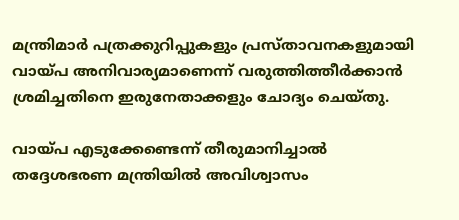മന്ത്രിമാര്‍ പത്രക്കുറിപ്പുകളും പ്രസ്താവനകളുമായി വായ്പ അനിവാര്യമാണെന്ന് വരുത്തിത്തീര്‍ക്കാന്‍ ശ്രമിച്ചതിനെ ഇരുനേതാക്കളും ചോദ്യം ചെയ്തു.

വായ്പ എടുക്കേണ്ടെന്ന് തീരുമാനിച്ചാല്‍ തദ്ദേശഭരണ മന്ത്രിയില്‍ അവിശ്വാസം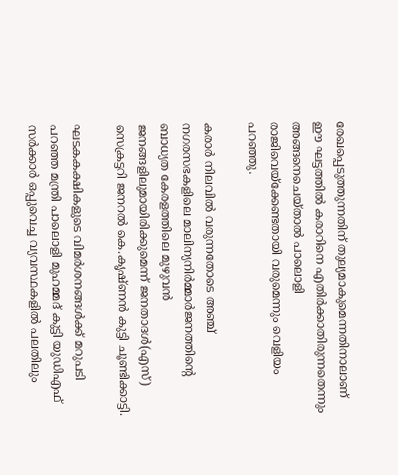രേഖപ്പെടുത്തുന്നതിന് തുല്യമാകുമെന്നതിനാലാണ് ഈ ഘട്ടത്തില്‍ കരാറിനെ എതിര്‍ക്കാതിരുന്നതെന്നും അങ്ങനെചെയ്താല്‍ പാലൊളി രാജിവെയ്ക്കേണ്ടതായി വരുമെന്നും വെളിയം പറഞ്ഞു.

കരാര്‍ നിലവില്‍ വരുന്നതോടെ അഞ്ച് നഗരസഭകളിലെ മാലിന്യനിര്‍മ്മാര്‍ജനത്തിന്റെ ബാധ്യത കേരളത്തിലെ മുഴുവന്‍ ജനങ്ങളിലുമായിരിക്കുമെന്ന് ജനതാദള്‍(എസ്) സെക്രട്ടറി ജനറല്‍ കെ.കൃഷ്ണന്‍ കുട്ടി ചൂണ്ടിക്കാട്ടി.

ഘടകകക്ഷികളുടെ വിമര്‍ശനങ്ങള്‍ക്ക് മറുപടി പറഞ്ഞ മന്ത്രി പാലൊളി മുഹമ്മദ് കുട്ടി യുഡിഎഫ് സര്‍ക്കാര്‍ ഒപ്പുവെച്ച വ്യവസ്ഥകളില്‍ പലതിലും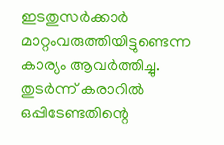ഇടതുസര്‍ക്കാര്‍ മാറ്റംവരുത്തിയിട്ടുണ്ടെന്ന കാര്യം ആവര്‍ത്തിച്ചു. തുടര്‍ന്ന് കരാറില്‍ ഒപ്പിടേണ്ടതിന്റെ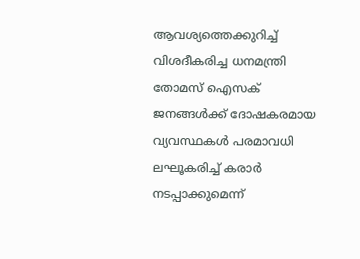ആവശ്യത്തെക്കുറിച്ച് വിശദീകരിച്ച ധനമന്ത്രി തോമസ് ഐസക് ജനങ്ങള്‍ക്ക് ദോഷകരമായ വ്യവസ്ഥകള്‍ പരമാവധി ലഘൂകരിച്ച് കരാര്‍ നടപ്പാക്കുമെന്ന്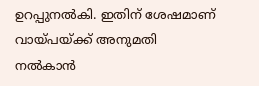ഉറപ്പുനല്‍കി. ഇതിന് ശേഷമാണ് വായ്പയ്ക്ക് അനുമതി നല്‍കാന്‍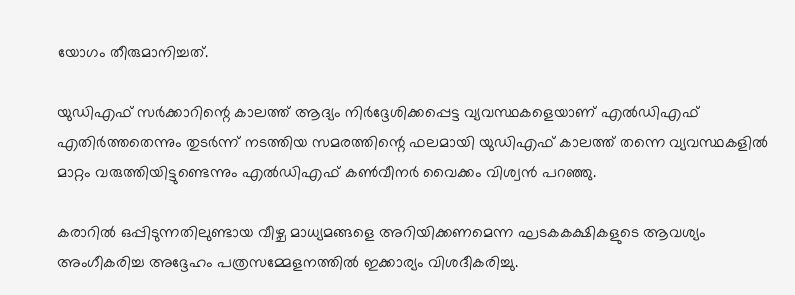യോഗം തീരുമാനിച്ചത്.

യുഡിഎഫ് സര്‍ക്കാറിന്റെ കാലത്ത് ആദ്യം നിര്‍ദ്ദേശിക്കപ്പെട്ട വ്യവസ്ഥകളെയാണ് എല്‍ഡിഎഫ് എതിര്‍ത്തതെന്നും തുടര്‍ന്ന് നടത്തിയ സമരത്തിന്റെ ഫലമായി യുഡിഎഫ് കാലത്ത് തന്നെ വ്യവസ്ഥകളില്‍ മാറ്റം വരുത്തിയിട്ടുണ്ടെന്നും എല്‍ഡിഎഫ് കണ്‍വീനര്‍ വൈക്കം വിശ്വന്‍ പറഞ്ഞു.

കരാറില്‍ ഒപ്പിടുന്നതിലുണ്ടായ വീഴ്ച മാധ്യമങ്ങളെ അറിയിക്കണമെന്ന ഘടകകക്ഷികളുടെ ആവശ്യം അംഗീകരിച്ച അദ്ദേഹം പത്രസമ്മേളനത്തില്‍ ഇക്കാര്യം വിശദീകരിച്ചു.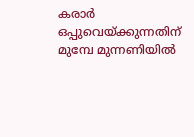കരാര്‍ ഒപ്പുവെയ്ക്കുന്നതിന് മുമ്പേ മുന്നണിയില്‍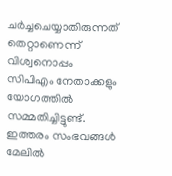ചര്‍ച്ചചെയ്യാതിരുന്നത് തെറ്റാണെന്ന് വിശ്വനൊപ്പം സിപിഎം നേതാക്കളും യോഗത്തില്‍ സമ്മതിച്ചിട്ടുണ്ട്. ഇത്തരം സംഭവങ്ങള്‍ മേലില്‍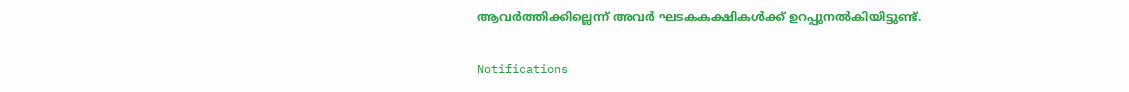ആവര്‍ത്തിക്കില്ലെന്ന് അവര്‍ ഘടകകക്ഷികള്‍ക്ക് ഉറപ്പുനല്‍കിയിട്ടുണ്ട്.

Notifications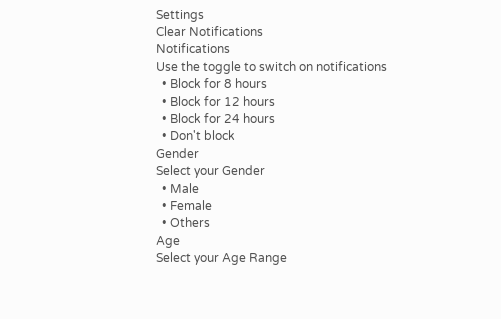Settings
Clear Notifications
Notifications
Use the toggle to switch on notifications
  • Block for 8 hours
  • Block for 12 hours
  • Block for 24 hours
  • Don't block
Gender
Select your Gender
  • Male
  • Female
  • Others
Age
Select your Age Range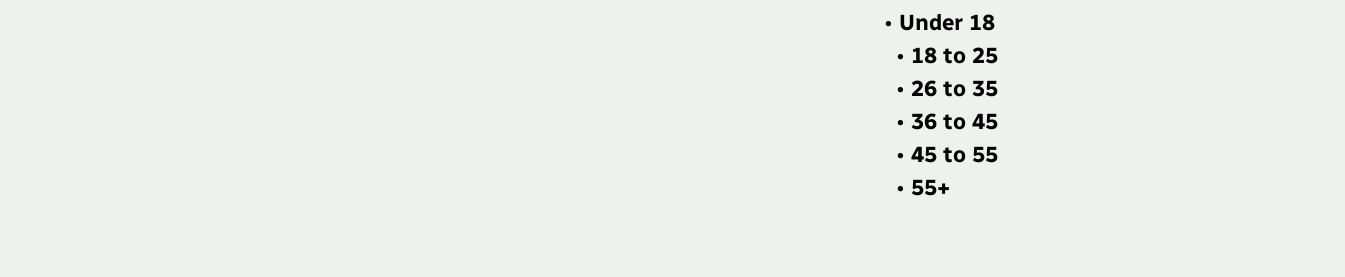• Under 18
  • 18 to 25
  • 26 to 35
  • 36 to 45
  • 45 to 55
  • 55+